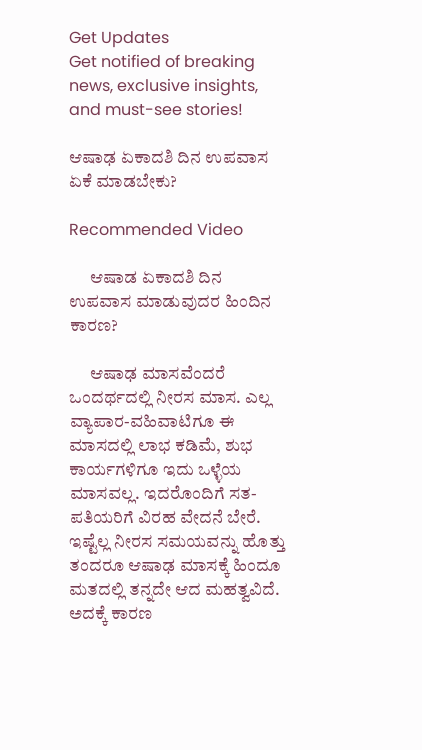Get Updates
Get notified of breaking news, exclusive insights, and must-see stories!

ಆಷಾಢ ಏಕಾದಶಿ ದಿನ ಉಪವಾಸ ಏಕೆ ಮಾಡಬೇಕು?

Recommended Video

      ಆಷಾಡ ಏಕಾದಶಿ ದಿನ ಉಪವಾಸ ಮಾಡುವುದರ ಹಿಂದಿನ ಕಾರಣ?

      ಆಷಾಢ ಮಾಸವೆಂದರೆ ಒಂದರ್ಥದಲ್ಲಿ ನೀರಸ ಮಾಸ. ಎಲ್ಲ ವ್ಯಾಪಾರ-ವಹಿವಾಟಿಗೂ ಈ ಮಾಸದಲ್ಲಿ ಲಾಭ ಕಡಿಮೆ, ಶುಭ ಕಾರ್ಯಗಳಿಗೂ ಇದು ಒಳ್ಳೆಯ ಮಾಸವಲ್ಲ. ಇದರೊಂದಿಗೆ ಸತ-ಪತಿಯರಿಗೆ ವಿರಹ ವೇದನೆ ಬೇರೆ. ಇಷ್ಟೆಲ್ಲ ನೀರಸ ಸಮಯವನ್ನು ಹೊತ್ತು ತಂದರೂ ಆಷಾಢ ಮಾಸಕ್ಕೆ ಹಿಂದೂ ಮತದಲ್ಲಿ ತನ್ನದೇ ಆದ ಮಹತ್ವವಿದೆ. ಅದಕ್ಕೆ ಕಾರಣ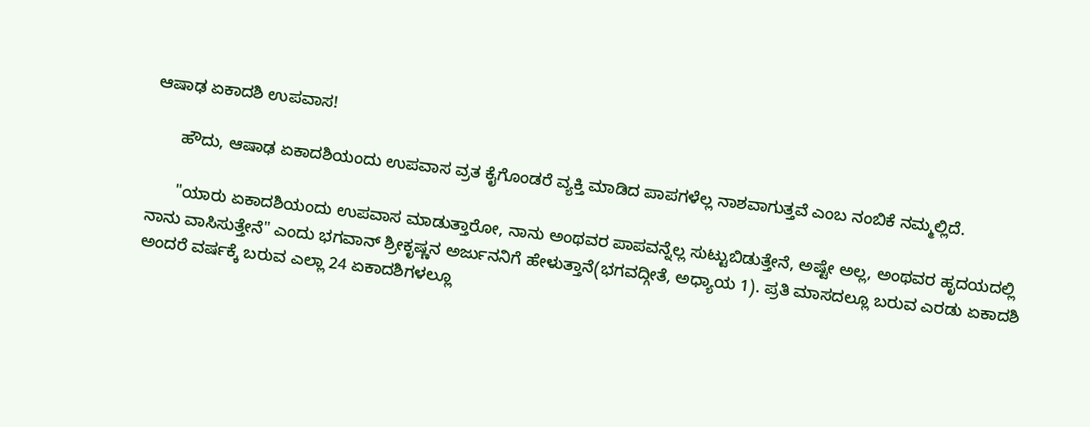ಆಷಾಢ ಏಕಾದಶಿ ಉಪವಾಸ!

      ಹೌದು, ಆಷಾಢ ಏಕಾದಶಿಯಂದು ಉಪವಾಸ ವ್ರತ ಕೈಗೊಂಡರೆ ವ್ಯಕ್ತಿ ಮಾಡಿದ ಪಾಪಗಳೆಲ್ಲ ನಾಶವಾಗುತ್ತವೆ ಎಂಬ ನಂಬಿಕೆ ನಮ್ಮಲ್ಲಿದೆ.

      "ಯಾರು ಏಕಾದಶಿಯಂದು ಉಪವಾಸ ಮಾಡುತ್ತಾರೋ, ನಾನು ಅಂಥವರ ಪಾಪವನ್ನೆಲ್ಲ ಸುಟ್ಟುಬಿಡುತ್ತೇನೆ, ಅಷ್ಟೇ ಅಲ್ಲ, ಅಂಥವರ ಹೃದಯದಲ್ಲಿ ನಾನು ವಾಸಿಸುತ್ತೇನೆ" ಎಂದು ಭಗವಾನ್ ಶ್ರೀಕೃಷ್ಣನ ಅರ್ಜುನನಿಗೆ ಹೇಳುತ್ತಾನೆ(ಭಗವದ್ಗೀತೆ, ಅಧ್ಯಾಯ 1). ಪ್ರತಿ ಮಾಸದಲ್ಲೂ ಬರುವ ಎರಡು ಏಕಾದಶಿ ಅಂದರೆ ವರ್ಷಕ್ಕೆ ಬರುವ ಎಲ್ಲಾ 24 ಏಕಾದಶಿಗಳಲ್ಲೂ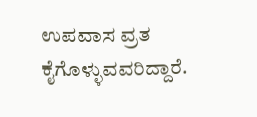ಉಪವಾಸ ವ್ರತ ಕೈಗೊಳ್ಳುವವರಿದ್ದಾರೆ.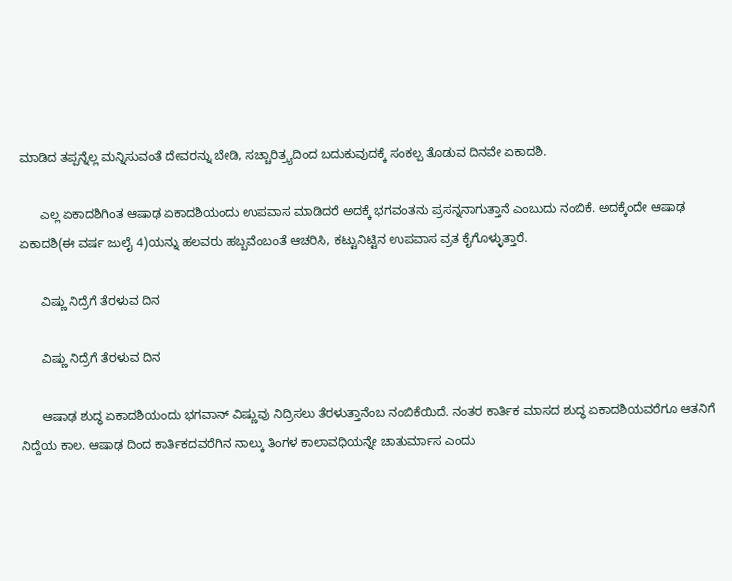ಮಾಡಿದ ತಪ್ಪನ್ನೆಲ್ಲ ಮನ್ನಿಸುವಂತೆ ದೇವರನ್ನು ಬೇಡಿ, ಸಚ್ಚಾರಿತ್ರ್ಯದಿಂದ ಬದುಕುವುದಕ್ಕೆ ಸಂಕಲ್ಪ ತೊಡುವ ದಿನವೇ ಏಕಾದಶಿ.

      ಎಲ್ಲ ಏಕಾದಶಿಗಿಂತ ಆಷಾಢ ಏಕಾದಶಿಯಂದು ಉಪವಾಸ ಮಾಡಿದರೆ ಅದಕ್ಕೆ ಭಗವಂತನು ಪ್ರಸನ್ನನಾಗುತ್ತಾನೆ ಎಂಬುದು ನಂಬಿಕೆ. ಅದಕ್ಕೆಂದೇ ಆಷಾಢ ಏಕಾದಶಿ(ಈ ವರ್ಷ ಜುಲೈ 4)ಯನ್ನು ಹಲವರು ಹಬ್ಬವೆಂಬಂತೆ ಆಚರಿಸಿ, ಕಟ್ಟುನಿಟ್ಟಿನ ಉಪವಾಸ ವ್ರತ ಕೈಗೊಳ್ಳುತ್ತಾರೆ.

      ವಿಷ್ಣು ನಿದ್ರೆಗೆ ತೆರಳುವ ದಿನ

      ವಿಷ್ಣು ನಿದ್ರೆಗೆ ತೆರಳುವ ದಿನ

      ಆಷಾಢ ಶುದ್ಧ ಏಕಾದಶಿಯಂದು ಭಗವಾನ್ ವಿಷ್ಣುವು ನಿದ್ರಿಸಲು ತೆರಳುತ್ತಾನೆಂಬ ನಂಬಿಕೆಯಿದೆ. ನಂತರ ಕಾರ್ತಿಕ ಮಾಸದ ಶುದ್ಧ ಏಕಾದಶಿಯವರೆಗೂ ಆತನಿಗೆ ನಿದ್ದೆಯ ಕಾಲ. ಆಷಾಢ ದಿಂದ ಕಾರ್ತಿಕದವರೆಗಿನ ನಾಲ್ಕು ತಿಂಗಳ ಕಾಲಾವಧಿಯನ್ನೇ ಚಾತುರ್ಮಾಸ ಎಂದು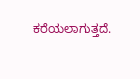ಕರೆಯಲಾಗುತ್ತದೆ.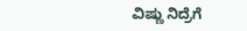ವಿಷ್ಣು ನಿದ್ರೆಗೆ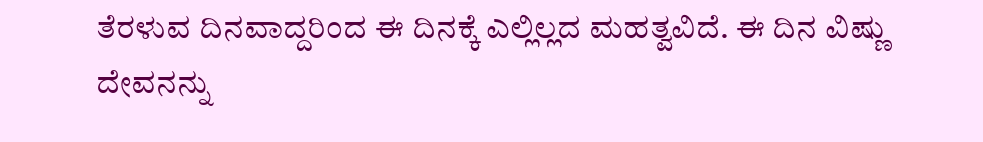ತೆರಳುವ ದಿನವಾದ್ದರಿಂದ ಈ ದಿನಕ್ಕೆ ಎಲ್ಲಿಲ್ಲದ ಮಹತ್ವವಿದೆ. ಈ ದಿನ ವಿಷ್ಣು ದೇವನನ್ನು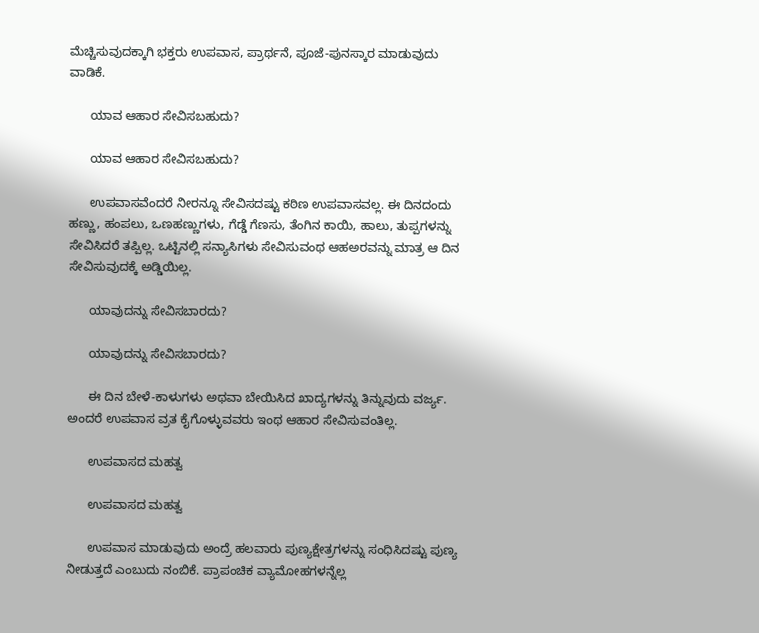ಮೆಚ್ಚಿಸುವುದಕ್ಕಾಗಿ ಭಕ್ತರು ಉಪವಾಸ, ಪ್ರಾರ್ಥನೆ, ಪೂಜೆ-ಪುನಸ್ಕಾರ ಮಾಡುವುದು ವಾಡಿಕೆ.

      ಯಾವ ಆಹಾರ ಸೇವಿಸಬಹುದು?

      ಯಾವ ಆಹಾರ ಸೇವಿಸಬಹುದು?

      ಉಪವಾಸವೆಂದರೆ ನೀರನ್ನೂ ಸೇವಿಸದಷ್ಟು ಕಠಿಣ ಉಪವಾಸವಲ್ಲ. ಈ ದಿನದಂದು ಹಣ್ಣು, ಹಂಪಲು, ಒಣಹಣ್ಣುಗಳು, ಗೆಡ್ಡೆ ಗೆಣಸು, ತೆಂಗಿನ ಕಾಯಿ, ಹಾಲು, ತುಪ್ಪಗಳನ್ನು ಸೇವಿಸಿದರೆ ತಪ್ಪಿಲ್ಲ. ಒಟ್ಟಿನಲ್ಲಿ ಸನ್ಯಾಸಿಗಳು ಸೇವಿಸುವಂಥ ಆಹಅರವನ್ನು ಮಾತ್ರ ಆ ದಿನ ಸೇವಿಸುವುದಕ್ಕೆ ಅಡ್ಡಿಯಿಲ್ಲ.

      ಯಾವುದನ್ನು ಸೇವಿಸಬಾರದು?

      ಯಾವುದನ್ನು ಸೇವಿಸಬಾರದು?

      ಈ ದಿನ ಬೇಳೆ-ಕಾಳುಗಳು ಅಥವಾ ಬೇಯಿಸಿದ ಖಾದ್ಯಗಳನ್ನು ತಿನ್ನುವುದು ವರ್ಜ್ಯ. ಅಂದರೆ ಉಪವಾಸ ವ್ರತ ಕೈಗೊಳ್ಳುವವರು ಇಂಥ ಆಹಾರ ಸೇವಿಸುವಂತಿಲ್ಲ.

      ಉಪವಾಸದ ಮಹತ್ವ

      ಉಪವಾಸದ ಮಹತ್ವ

      ಉಪವಾಸ ಮಾಡುವುದು ಅಂದ್ರೆ ಹಲವಾರು ಪುಣ್ಯಕ್ಷೇತ್ರಗಳನ್ನು ಸಂಧಿಸಿದಷ್ಟು ಪುಣ್ಯ ನೀಡುತ್ತದೆ ಎಂಬುದು ನಂಬಿಕೆ. ಪ್ರಾಪಂಚಿಕ ವ್ಯಾಮೋಹಗಳನ್ನೆಲ್ಲ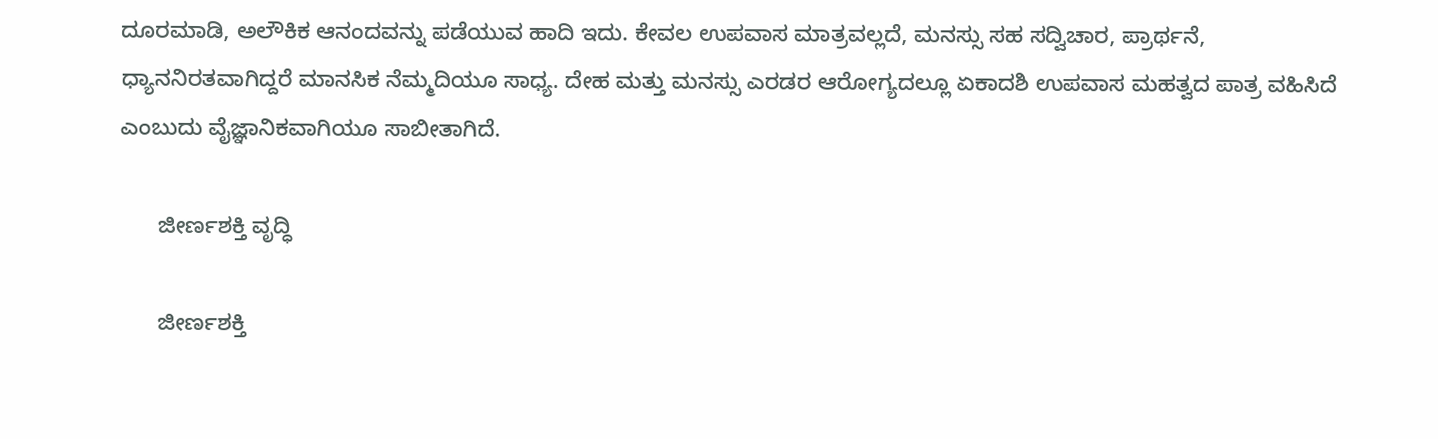ದೂರಮಾಡಿ, ಅಲೌಕಿಕ ಆನಂದವನ್ನು ಪಡೆಯುವ ಹಾದಿ ಇದು. ಕೇವಲ ಉಪವಾಸ ಮಾತ್ರವಲ್ಲದೆ, ಮನಸ್ಸು ಸಹ ಸದ್ವಿಚಾರ, ಪ್ರಾರ್ಥನೆ, ಧ್ಯಾನನಿರತವಾಗಿದ್ದರೆ ಮಾನಸಿಕ ನೆಮ್ಮದಿಯೂ ಸಾಧ್ಯ. ದೇಹ ಮತ್ತು ಮನಸ್ಸು ಎರಡರ ಆರೋಗ್ಯದಲ್ಲೂ ಏಕಾದಶಿ ಉಪವಾಸ ಮಹತ್ವದ ಪಾತ್ರ ವಹಿಸಿದೆ ಎಂಬುದು ವೈಜ್ಞಾನಿಕವಾಗಿಯೂ ಸಾಬೀತಾಗಿದೆ.

      ಜೀರ್ಣಶಕ್ತಿ ವೃದ್ಧಿ

      ಜೀರ್ಣಶಕ್ತಿ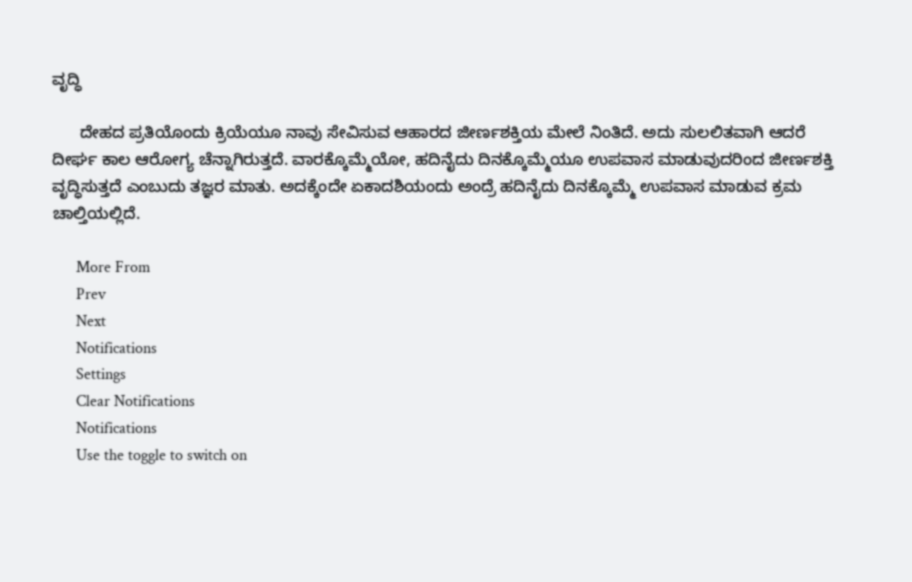ವೃದ್ಧಿ

      ದೇಹದ ಪ್ರತಿಯೊಂದು ಕ್ರಿಯೆಯೂ ನಾವು ಸೇವಿಸುವ ಆಹಾರದ ಜೀರ್ಣಶಕ್ತಿಯ ಮೇಲೆ ನಿಂತಿದೆ. ಅದು ಸುಲಲಿತವಾಗಿ ಆದರೆ ದೀರ್ಘ ಕಾಲ ಆರೋಗ್ಯ ಚೆನ್ನಾಗಿರುತ್ತದೆ. ವಾರಕ್ಕೊಮ್ಮೆಯೋ, ಹದಿನೈದು ದಿನಕ್ಕೊಮ್ಮೆಯೂ ಉಪವಾಸ ಮಾಡುವುದರಿಂದ ಜೀರ್ಣಶಕ್ತಿ ವೃದ್ಧಿಸುತ್ತದೆ ಎಂಬುದು ತಜ್ಞರ ಮಾತು. ಅದಕ್ಕೆಂದೇ ಏಕಾದಶಿಯಂದು ಅಂದ್ರೆ ಹದಿನೈದು ದಿನಕ್ಕೊಮ್ಮೆ ಉಪವಾಸ ಮಾಡುವ ಕ್ರಮ ಚಾಲ್ತಿಯಲ್ಲಿದೆ.

      More From
      Prev
      Next
      Notifications
      Settings
      Clear Notifications
      Notifications
      Use the toggle to switch on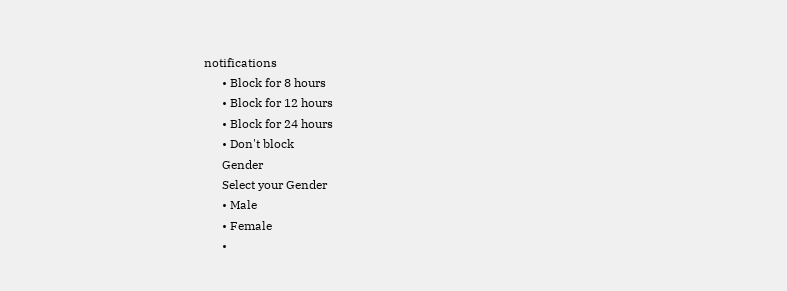notifications
      • Block for 8 hours
      • Block for 12 hours
      • Block for 24 hours
      • Don't block
      Gender
      Select your Gender
      • Male
      • Female
      •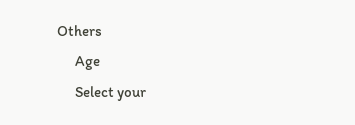Others
      Age
      Select your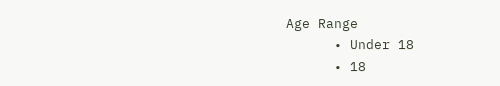Age Range
      • Under 18
      • 18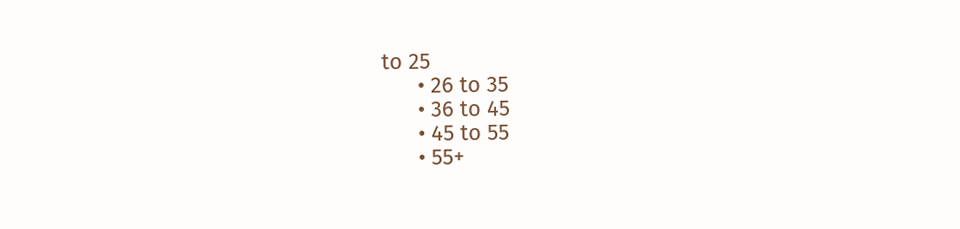to 25
      • 26 to 35
      • 36 to 45
      • 45 to 55
      • 55+